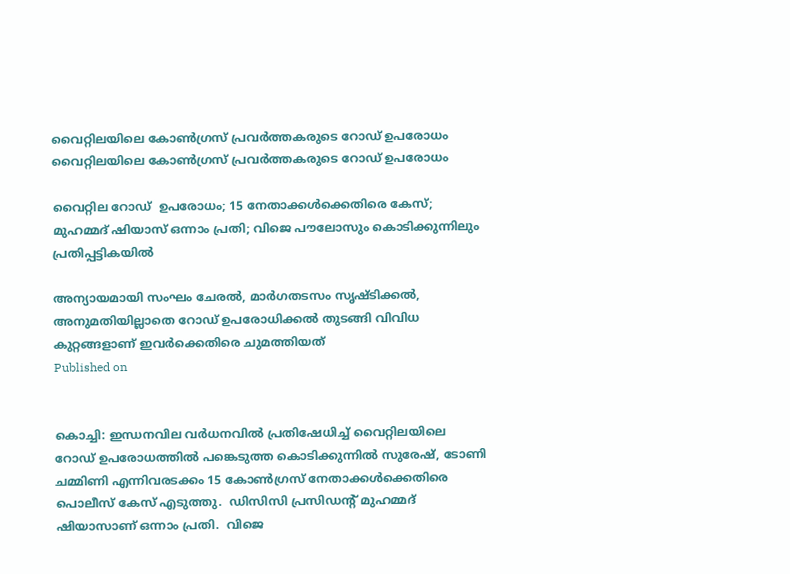വൈറ്റിലയിലെ കോണ്‍ഗ്രസ് പ്രവര്‍ത്തകരുടെ റോഡ് ഉപരോധം
വൈറ്റിലയിലെ കോണ്‍ഗ്രസ് പ്രവര്‍ത്തകരുടെ റോഡ് ഉപരോധം

വൈറ്റില റോഡ്  ഉപരോധം; 15 നേതാക്കള്‍ക്കെതിരെ കേസ്;  മുഹമ്മദ് ഷിയാസ് ഒന്നാം പ്രതി; വിജെ പൗലോസും കൊടിക്കുന്നിലും പ്രതിപ്പട്ടികയില്‍

അന്യായമായി സംഘം ചേരല്‍, മാര്‍ഗതടസം സൃഷ്ടിക്കല്‍, അനുമതിയില്ലാതെ റോഡ് ഉപരോധിക്കല്‍ തുടങ്ങി വിവിധ കുറ്റങ്ങളാണ് ഇവര്‍ക്കെതിരെ ചുമത്തിയത്
Published on


കൊച്ചി: ഇന്ധനവില വര്‍ധനവില്‍ പ്രതിഷേധിച്ച് വൈറ്റിലയിലെ റോഡ് ഉപരോധത്തില്‍ പങ്കെടുത്ത കൊടിക്കുന്നില്‍ സുരേഷ്, ടോണി ചമ്മിണി എന്നിവരടക്കം 15 കോണ്‍ഗ്രസ് നേതാക്കള്‍ക്കെതിരെ പൊലീസ് കേസ് എടുത്തു.  ഡിസിസി പ്രസിഡന്റ് മുഹമ്മദ് ഷിയാസാണ് ഒന്നാം പ്രതി.  വിജെ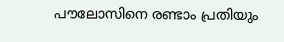പൗലോസിനെ രണ്ടാം പ്രതിയും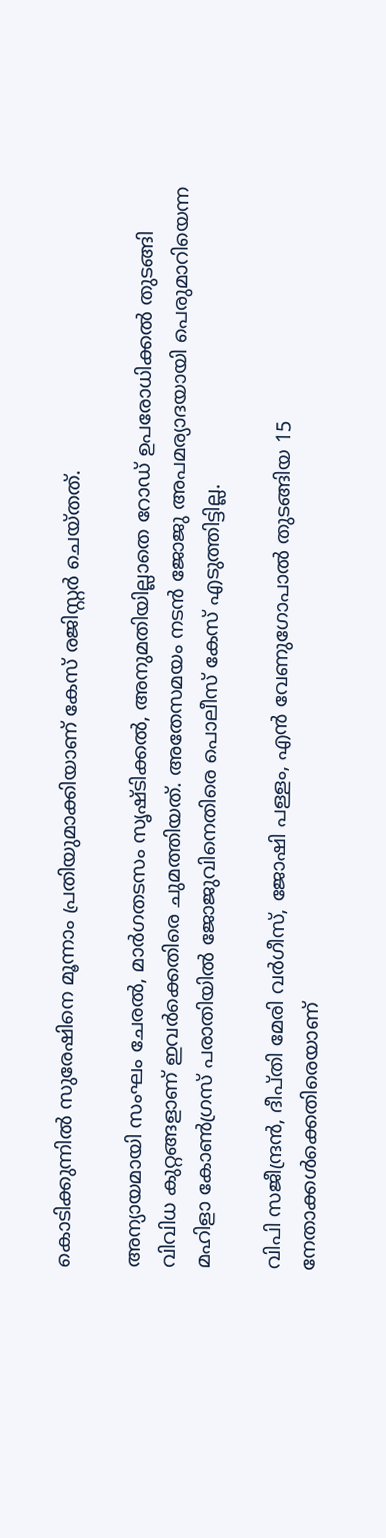കൊടിക്കുന്നില്‍ സുരേഷിനെ മൂന്നാം പ്രതിയുമാക്കിയാണ് കേസ് രജിസ്റ്റര്‍ ചെയ്തത്.

അന്യായമായി സംഘം ചേരല്‍, മാര്‍ഗതടസം സൃഷ്ടിക്കല്‍, അനുമതിയില്ലാതെ റോഡ് ഉപരോധിക്കല്‍ തുടങ്ങി വിവിധ കുറ്റങ്ങളാണ് ഇവര്‍ക്കെതിരെ ചുമത്തിയത്. അതേസമയം നടന്‍ ജോജു അപമര്യാദയായി പെരുമാറിയെന്ന മഹിളാ കോണ്‍ഗ്രസ് പരാതിയില്‍ ജോജുവിനെതിരെ പൊലീസ് കേസ് എടുത്തിട്ടില്ല.

വിപി സജീന്ദ്രന്‍, ദീപ്തി മേരി വര്‍ഗീസ്, ജോഷി പള്ളം, എന്‍ വേണുഗോപാല്‍ തുടങ്ങിയ 15 നേതാക്കള്‍ക്കെതിരെയാണ്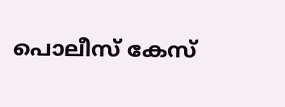പൊലീസ് കേസ്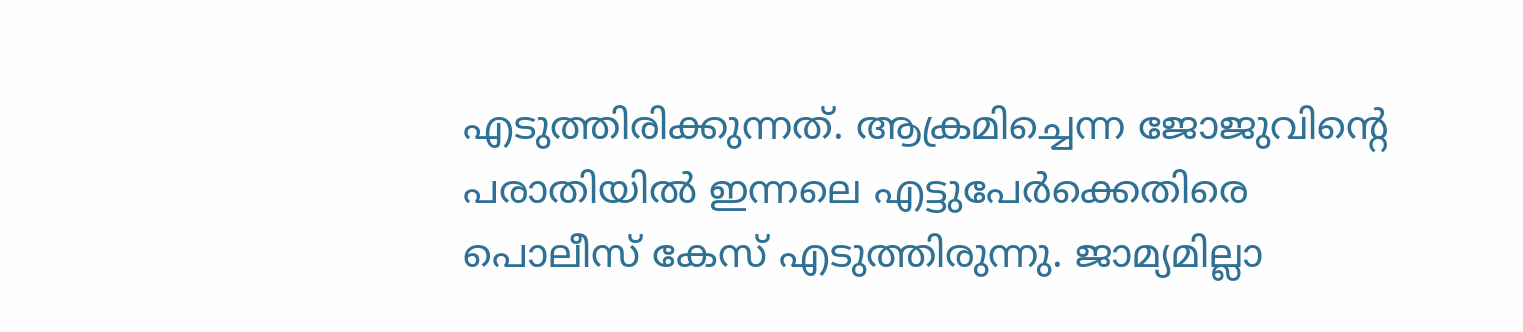എടുത്തിരിക്കുന്നത്. ആക്രമിച്ചെന്ന ജോജുവിന്റെ പരാതിയില്‍ ഇന്നലെ എട്ടുപേര്‍ക്കെതിരെ പൊലീസ് കേസ് എടുത്തിരുന്നു. ജാമ്യമില്ലാ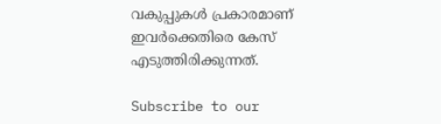വകുപ്പുകള്‍ പ്രകാരമാണ് ഇവര്‍ക്കെതിരെ കേസ് എടുത്തിരിക്കുന്നത്.

Subscribe to our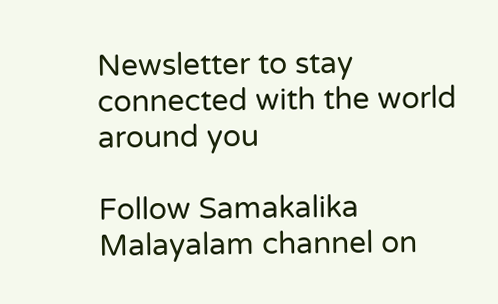Newsletter to stay connected with the world around you

Follow Samakalika Malayalam channel on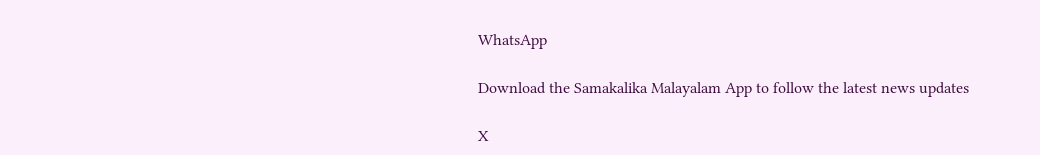WhatsApp

Download the Samakalika Malayalam App to follow the latest news updates

X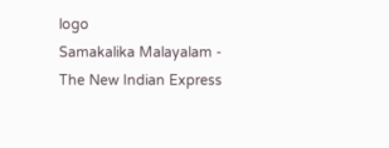logo
Samakalika Malayalam - The New Indian Express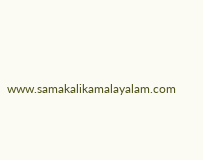www.samakalikamalayalam.com